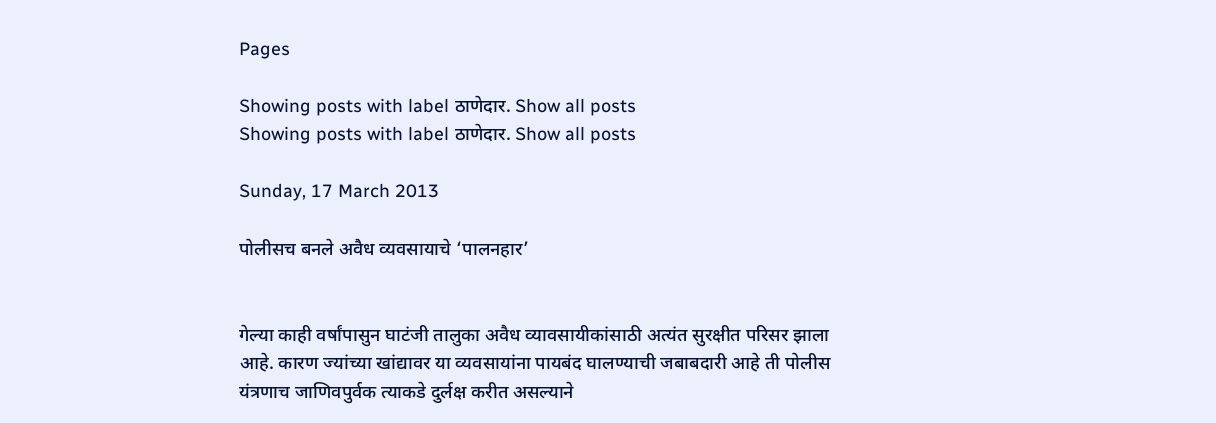Pages

Showing posts with label ठाणेदार. Show all posts
Showing posts with label ठाणेदार. Show all posts

Sunday, 17 March 2013

पोलीसच बनले अवैध व्यवसायाचे ‘पालनहार’


गेल्या काही वर्षांपासुन घाटंजी तालुका अवैध व्यावसायीकांसाठी अत्यंत सुरक्षीत परिसर झाला आहे. कारण ज्यांच्या खांद्यावर या व्यवसायांना पायबंद घालण्याची जबाबदारी आहे ती पोलीस यंत्रणाच जाणिवपुर्वक त्याकडे दुर्लक्ष करीत असल्याने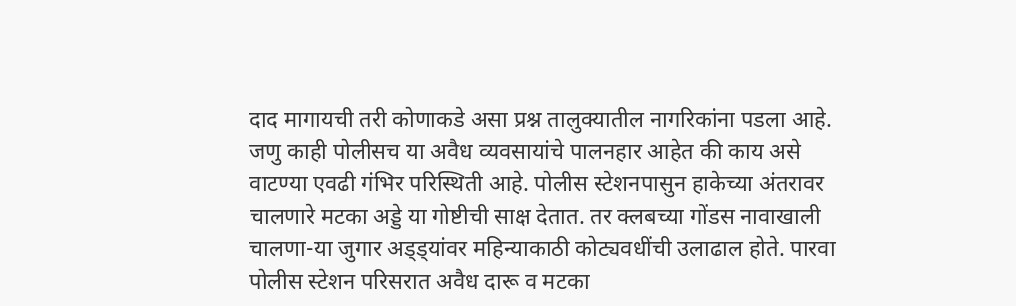दाद मागायची तरी कोणाकडे असा प्रश्न तालुक्यातील नागरिकांना पडला आहे. जणु काही पोलीसच या अवैध व्यवसायांचे पालनहार आहेत की काय असे वाटण्या एवढी गंभिर परिस्थिती आहे. पोलीस स्टेशनपासुन हाकेच्या अंतरावर चालणारे मटका अड्डे या गोष्टीची साक्ष देतात. तर क्लबच्या गोंडस नावाखाली चालणा-या जुगार अड्ड्यांवर महिन्याकाठी कोट्यवधींची उलाढाल होते. पारवा पोलीस स्टेशन परिसरात अवैध दारू व मटका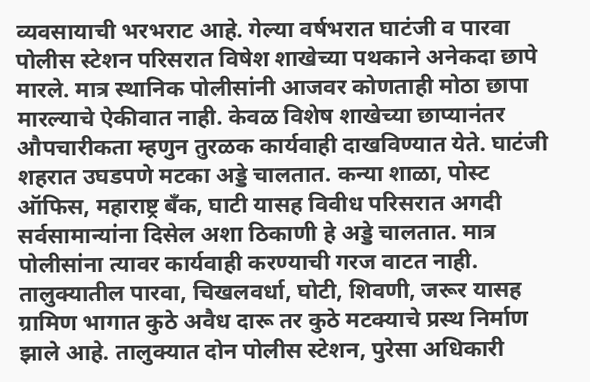व्यवसायाची भरभराट आहे. गेल्या वर्षभरात घाटंजी व पारवा पोलीस स्टेशन परिसरात विषेश शाखेच्या पथकाने अनेकदा छापे मारले. मात्र स्थानिक पोलीसांनी आजवर कोणताही मोठा छापा मारल्याचे ऐकीवात नाही. केवळ विशेष शाखेच्या छाप्यानंतर औपचारीकता म्हणुन तुरळक कार्यवाही दाखविण्यात येते. घाटंजी शहरात उघडपणे मटका अड्डे चालतात. कन्या शाळा, पोस्ट ऑफिस, महाराष्ट्र बँक, घाटी यासह विवीध परिसरात अगदी सर्वसामान्यांना दिसेल अशा ठिकाणी हे अड्डे चालतात. मात्र पोलीसांना त्यावर कार्यवाही करण्याची गरज वाटत नाही. तालुक्यातील पारवा, चिखलवर्धा, घोटी, शिवणी, जरूर यासह ग्रामिण भागात कुठे अवैध दारू तर कुठे मटक्याचे प्रस्थ निर्माण झाले आहे. तालुक्यात दोन पोलीस स्टेशन, पुरेसा अधिकारी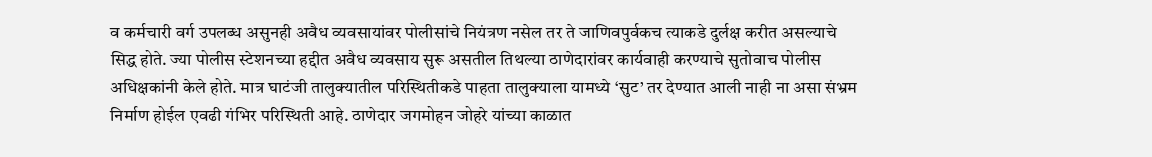व कर्मचारी वर्ग उपलब्ध असुनही अवैध व्यवसायांवर पोलीसांचे नियंत्रण नसेल तर ते जाणिवपुर्वकच त्याकडे दुर्लक्ष करीत असल्याचे सिद्ध होते. ज्या पोलीस स्टेशनच्या हद्दीत अवैध व्यवसाय सुरू असतील तिथल्या ठाणेदारांवर कार्यवाही करण्याचे सुतोवाच पोलीस अधिक्षकांनी केले होते. मात्र घाटंजी तालुक्यातील परिस्थितीकडे पाहता तालुक्याला यामध्ये ‘सुट’ तर देण्यात आली नाही ना असा संभ्रम निर्माण होईल एवढी गंभिर परिस्थिती आहे. ठाणेदार जगमोहन जोहरे यांच्या काळात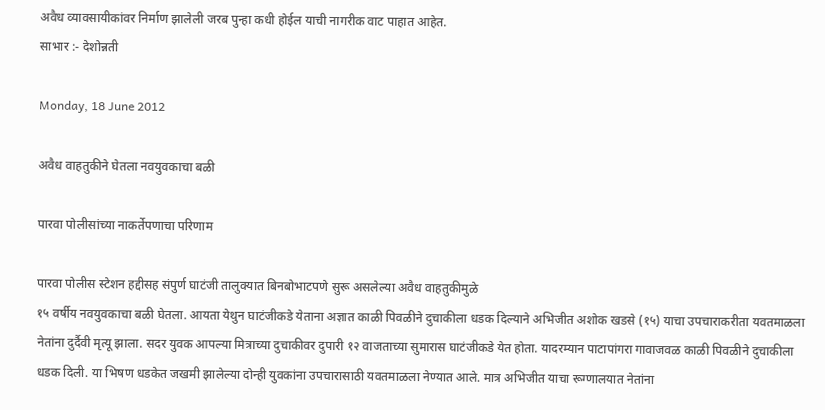अवैध व्यावसायीकांवर निर्माण झालेली जरब पुन्हा कधी होईल याची नागरीक वाट पाहात आहेत.
साभार :- देशोन्नती

Monday, 18 June 2012

अवैध वाहतुकीने घेतला नवयुवकाचा बळी

पारवा पोलीसांच्या नाकर्तेपणाचा परिणाम

पारवा पोलीस स्टेशन हद्दीसह संपुर्ण घाटंजी तालुक्यात बिनबोभाटपणे सुरू असलेल्या अवैध वाहतुकीमुळे
१५ वर्षीय नवयुवकाचा बळी घेतला. आयता येथुन घाटंजीकडे येताना अज्ञात काळी पिवळीने दुचाकीला धडक दिल्याने अभिजीत अशोक खडसे (१५) याचा उपचाराकरीता यवतमाळला नेतांना दुर्दैवी मृत्यू झाला. सदर युवक आपल्या मित्राच्या दुचाकीवर दुपारी १२ वाजताच्या सुमारास घाटंजीकडे येत होता. यादरम्यान पाटापांगरा गावाजवळ काळी पिवळीने दुचाकीला धडक दिली. या भिषण धडकेत जखमी झालेल्या दोन्ही युवकांना उपचारासाठी यवतमाळला नेण्यात आले. मात्र अभिजीत याचा रूग्णालयात नेतांना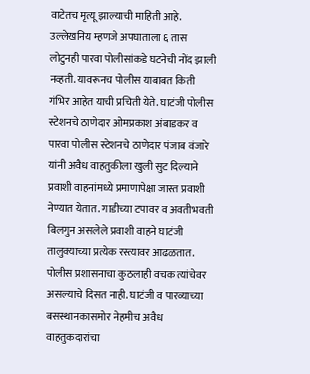वाटेतच मृत्यू झाल्याची माहिती आहे. उल्लेखनिय म्हणजे अपघाताला ६ तास लोटुनही पारवा पोलीसांकडे घटनेची नोंद झाली नव्हती. यावरूनच पोलीस याबाबत किती गंभिर आहेत याची प्रचिती येते. घाटंजी पोलीस स्टेशनचे ठाणेदार ओमप्रकाश अंबाडकर व पारवा पोलीस स्टेशनचे ठाणेदार पंजाब वंजारे यांनी अवैध वाहतुकीला खुली सुट दिल्याने प्रवाशी वाहनांमध्ये प्रमाणापेक्षा जास्त प्रवाशी नेण्यात येतात. गाडीच्या टपावर व अवतीभवती बिलगुन असलेले प्रवाशी वाहने घाटंजी तालुक्याच्या प्रत्येक रस्त्यावर आढळतात. पोलीस प्रशासनाचा कुठलाही वचक त्यांचेवर असल्याचे दिसत नाही. घाटंजी व पारव्याच्या बसस्थानकासमोर नेहमीच अवैध वाहतुकदारांचा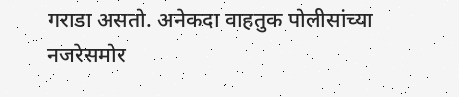गराडा असतो. अनेकदा वाहतुक पोलीसांच्या नजरेसमोर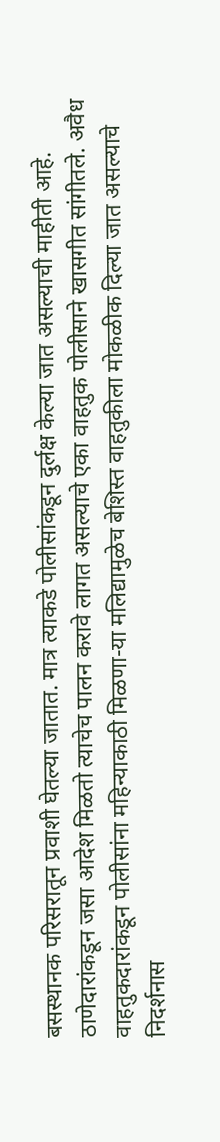बसस्थानक परिसरातून प्रवाशी घेतल्या जातात. मात्र त्याकडे पोलीसांकडून दुर्लक्ष केल्या जात असल्याची माहीती आहे. ठाणेदारांकडून जसा आदेश मिळतो त्याचेच पालन करावे लागत असल्याचे एका वाहतुक पोलीसाने खासगीत सांगीतले. अवैध वाहतुकदारांकडून पोलीसांना महिन्याकाठी मिळणा-या मलिद्यामुळेच बेशिस्त वाहतुकीला मोकळीक दिल्या जात असल्याचे निदर्शनास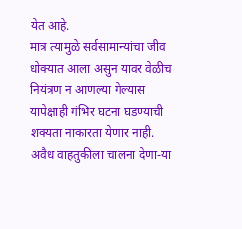येत आहे.
मात्र त्यामुळे सर्वसामान्यांचा जीव धोक्यात आला असुन यावर वेळीच नियंत्रण न आणल्या गेल्यास यापेक्षाही गंभिर घटना घडण्याची शक्यता नाकारता येणार नाही. अवैध वाहतुकीला चालना देणा-या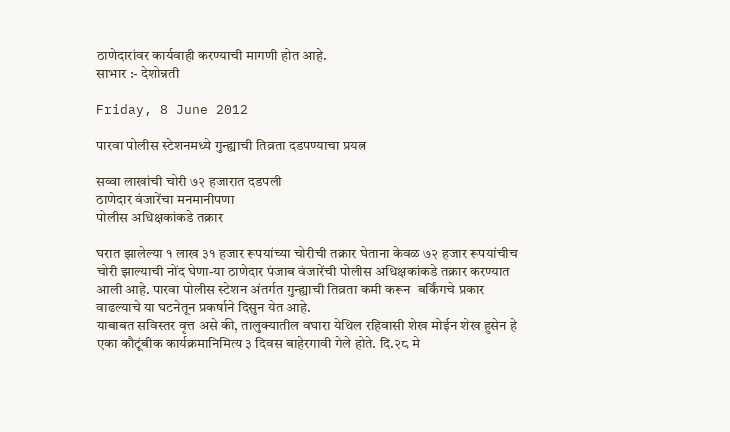ठाणेदारांवर कार्यवाही करण्याची मागणी होत आहे.
साभार :- देशोन्नती

Friday, 8 June 2012

पारवा पोलीस स्टेशनमध्ये गुन्ह्याची तिव्रता दडपण्याचा प्रयत्न

सव्वा लाखांची चोरी ७२ हजारात दडपली
ठाणेदार वंजारेंचा मनमानीपणा
पोलीस अधिक्षकांकडे तक्रार

घरात झालेल्या १ लाख ३१ हजार रूपयांच्या चोरीची तक्रार घेताना केवळ ७२ हजार रूपयांचीच चोरी झाल्याची नोंद घेणा-या ठाणेदार पंजाब वंजारेंची पोलीस अधिक्षकांकडे तक्रार करण्यात आली आहे. पारवा पोलीस स्टेशन अंतर्गत गुन्ह्याची तिव्रता कमी करून  बर्किंगचे प्रकार वाढल्याचे या घटनेतून प्रकर्षाने दिसुन येत आहे.
याबाबत सविस्तर वृत्त असे की, तालुक्यातील वघारा येथिल रहिवासी शेख मोईन शेख हुसेन हे एका कौटूंबीक कार्यक्रमानिमित्य ३ दिवस बाहेरगावी गेले होते. दि.२८ मे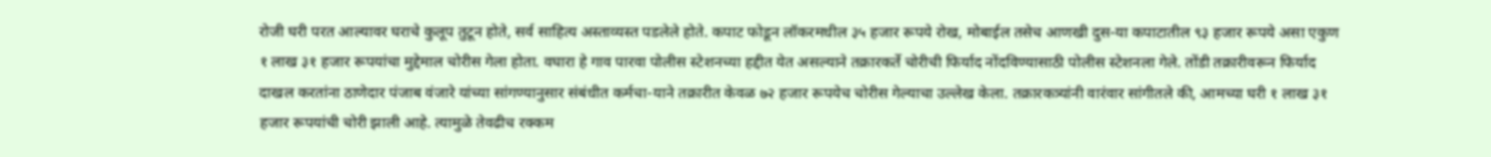रोजी घरी परत आल्यावर घराचे कुलूप तुटून होते, सर्व साहित्य अस्ताव्यस्त पडलेले होते. कपाट फोडून लॉकरमधील ३५ हजार रूपये रोख, मोबाईल तसेच आणखी दुस-या कपाटातील ९३ हजार रूपये असा एकुण १ लाख ३१ हजार रूपयांचा मुद्देमाल चोरीस गेला होता. वघारा हे गाव पारवा पोलीस स्टेशनच्या हद्दीत येत असल्याने तक्रारकर्ते चोरीची फिर्याद नोंदविण्यासाठी पोलीस स्टेशनला गेले. तोंडी तक्रारीवरून फिर्याद दाखल करतांना ठाणेदार पंजाब वंजारे यांच्या सांगण्यानुसार संबंधीत कर्मचा-याने तक्रारीत केवळ ७२ हजार रूपयेच चोरीस गेल्याचा उल्लेख केला. तक्रारकत्र्यांनी वारंवार सांगीतले की, आमच्या घरी १ लाख ३१ हजार रूपयांची चोरी झाली आहे. त्यामुळे तेवढीच रक्कम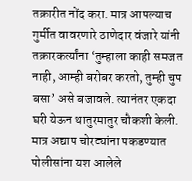तक्रारीत नोंद करा. मात्र आपल्याच गुर्मीत वावरणारे ठाणेदार वंजारे यांनी तक्रारकर्त्यांना ‘तुम्हाला काही समजत नाही, आम्ही बरोबर करतो, तुम्ही चुप बसा’ असे बजावले. त्यानंतर एकदा घरी येऊन थातुरमातुर चौकशी केली. मात्र अद्याप चोरट्यांना पकडण्यात पोलीसांना यश आलेले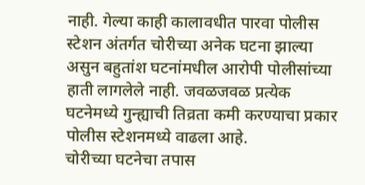नाही. गेल्या काही कालावधीत पारवा पोलीस स्टेशन अंतर्गत चोरीच्या अनेक घटना झाल्या असुन बहुतांश घटनांमधील आरोपी पोलीसांच्या हाती लागलेले नाही. जवळजवळ प्रत्येक घटनेमध्ये गुन्ह्याची तिव्रता कमी करण्याचा प्रकार पोलीस स्टेशनमध्ये वाढला आहे.
चोरीच्या घटनेचा तपास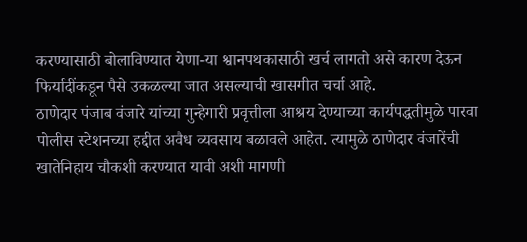करण्यासाठी बोलाविण्यात येणा-या श्वानपथकासाठी खर्च लागतो असे कारण देऊन फिर्यादींकडून पैसे उकळल्या जात असल्याची खासगीत चर्चा आहे.
ठाणेदार पंजाब वंजारे यांच्या गुन्हेगारी प्रवृत्तीला आश्रय देण्याच्या कार्यपद्धतीमुळे पारवा पोलीस स्टेशनच्या हद्दीत अवैध व्यवसाय बळावले आहेत. त्यामुळे ठाणेदार वंजारेंची खातेनिहाय चौकशी करण्यात यावी अशी मागणी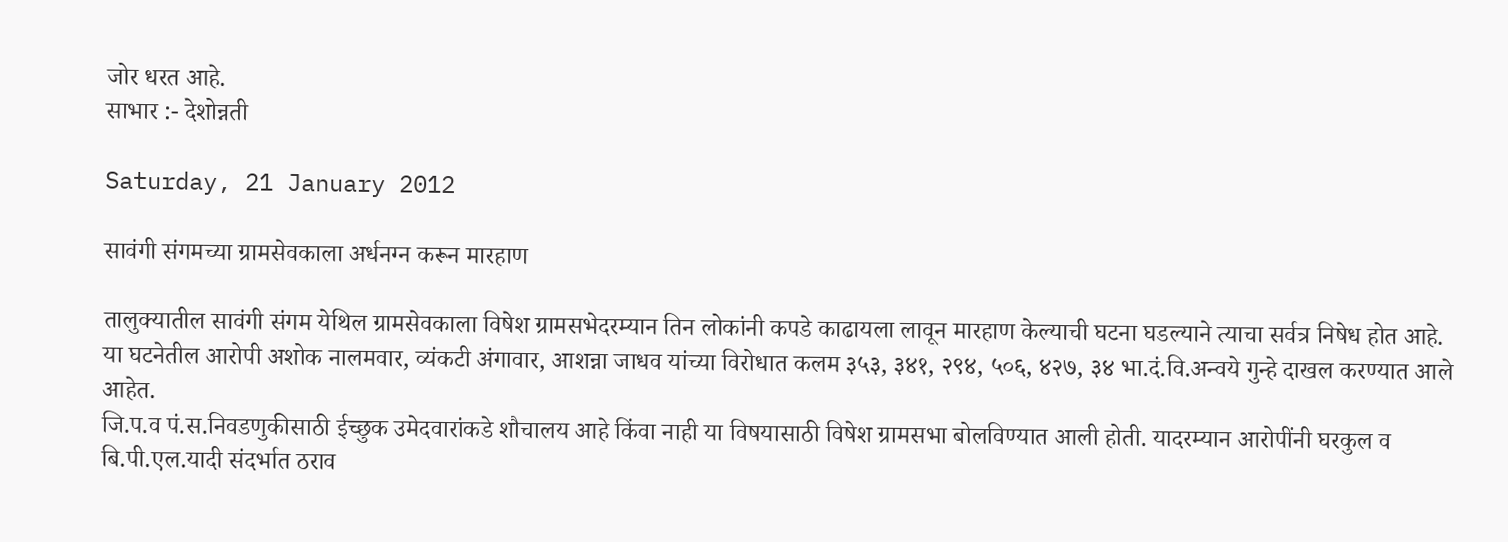जोर धरत आहे.
साभार :- देशोन्नती

Saturday, 21 January 2012

सावंगी संगमच्या ग्रामसेवकाला अर्धनग्न करून मारहाण

तालुक्यातील सावंगी संगम येथिल ग्रामसेवकाला विषेश ग्रामसभेदरम्यान तिन लोकांनी कपडे काढायला लावून मारहाण केल्याची घटना घडल्याने त्याचा सर्वत्र निषेध होत आहे.
या घटनेतील आरोपी अशोक नालमवार, व्यंकटी अंगावार, आशन्ना जाधव यांच्या विरोधात कलम ३५३, ३४१, २९४, ५०६, ४२७, ३४ भा.दं.वि.अन्वये गुन्हे दाखल करण्यात आले आहेत.
जि.प.व पं.स.निवडणुकीसाठी ईच्छुक उमेदवारांकडे शौचालय आहे किंवा नाही या विषयासाठी विषेश ग्रामसभा बोलविण्यात आली होती. यादरम्यान आरोपींनी घरकुल व बि.पी.एल.यादी संदर्भात ठराव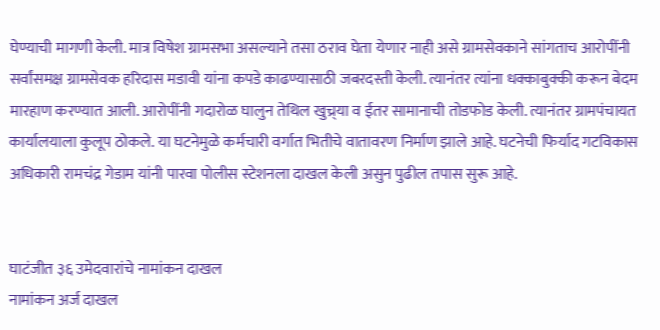घेण्याची मागणी केली. मात्र विषेश ग्रामसभा असल्याने तसा ठराव घेता येणार नाही असे ग्रामसेवकाने सांगताच आरोपींनी सर्वांसमक्ष ग्रामसेवक हरिदास मडावी यांना कपडे काढण्यासाठी जबरदस्ती केली. त्यानंतर त्यांना धक्काबुक्की करून बेदम मारहाण करण्यात आली. आरोपींनी गदारोळ घालुन तेथिल खुच्र्या व ईतर सामानाची तोडफोड केली. त्यानंतर ग्रामपंचायत कार्यालयाला कुलूप ठोकले. या घटनेमुळे कर्मचारी वर्गात भितीचे वातावरण निर्माण झाले आहे. घटनेची फिर्याद गटविकास अधिकारी रामचंद्र गेडाम यांनी पारवा पोलीस स्टेशनला दाखल केली असुन पुढील तपास सुरू आहे.


घाटंजीत ३६ उमेदवारांचे नामांकन दाखल
नामांकन अर्ज दाखल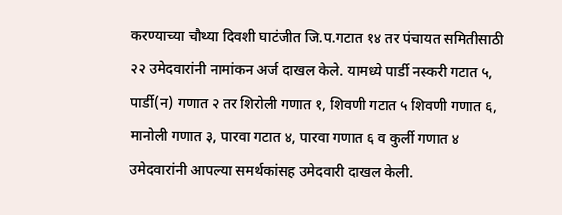करण्याच्या चौथ्या दिवशी घाटंजीत जि.प.गटात १४ तर पंचायत समितीसाठी २२ उमेदवारांनी नामांकन अर्ज दाखल केले. यामध्ये पार्डी नस्करी गटात ५, पार्डी(न) गणात २ तर शिरोली गणात १, शिवणी गटात ५ शिवणी गणात ६, मानोली गणात ३, पारवा गटात ४, पारवा गणात ६ व कुर्ली गणात ४ उमेदवारांनी आपल्या समर्थकांसह उमेदवारी दाखल केली.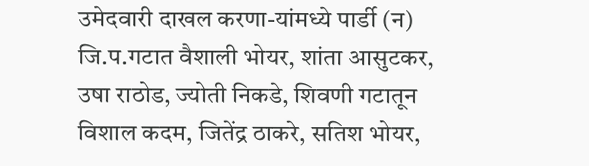उमेदवारी दाखल करणा-यांमध्ये पार्डी (न) जि.प.गटात वैशाली भोयर, शांता आसुटकर, उषा राठोड, ज्योती निकडे, शिवणी गटातून विशाल कदम, जितेंद्र ठाकरे, सतिश भोयर,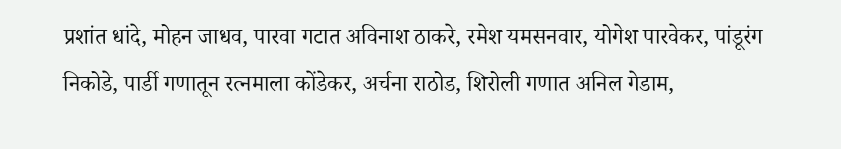प्रशांत धांदे, मोहन जाधव, पारवा गटात अविनाश ठाकरे, रमेश यमसनवार, योगेश पारवेकर, पांडूरंग निकोडे, पार्डी गणातून रत्नमाला कोंडेकर, अर्चना राठोड, शिरोली गणात अनिल गेडाम,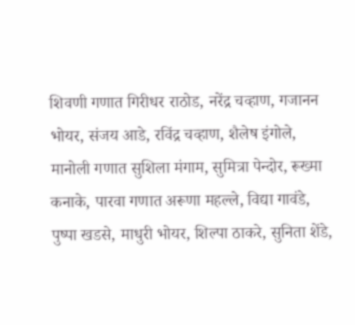शिवणी गणात गिरीधर राठोड, नरेंद्र चव्हाण, गजानन भोयर, संजय आडे, रविंद्र चव्हाण, शैलेष इंगोले, मानोली गणात सुशिला मंगाम, सुमित्रा पेन्दोर, रूख्मा कनाके, पारवा गणात अरूणा महल्ले, विद्या गावंडे, पुष्पा खडसे, माधुरी भोयर, शिल्पा ठाकरे, सुनिता शेंडे,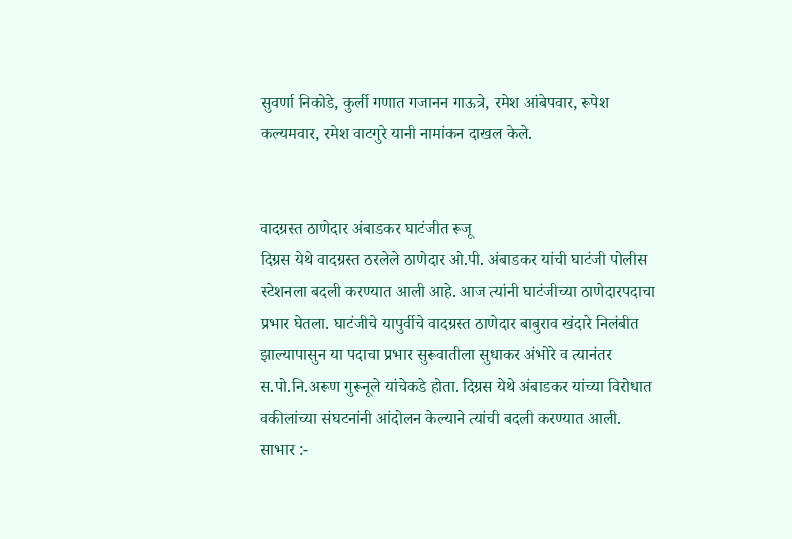सुवर्णा निकोडे, कुर्ली गणात गजानन गाऊत्रे, रमेश आंबेपवार, रूपेश कल्यमवार, रमेश वाटगुरे यानी नामांकन दाखल केले.


वादग्रस्त ठाणेदार अंबाडकर घाटंजीत रूजू
दिग्रस येथे वादग्रस्त ठरलेले ठाणेदार ओ.पी. अंबाडकर यांची घाटंजी पोलीस स्टेशनला बदली करण्यात आली आहे. आज त्यांनी घाटंजीच्या ठाणेदारपदाचा प्रभार घेतला. घाटंजीचे यापुर्वीचे वादग्रस्त ठाणेदार बाबुराव खंदारे निलंबीत झाल्यापासुन या पदाचा प्रभार सुरूवातीला सुधाकर अंभोरे व त्यानंतर स.पो.नि.अरूण गुरूनूले यांचेकडे होता. दिग्रस येथे अंबाडकर यांच्या विरोधात वकीलांच्या संघटनांनी आंदोलन केल्याने त्यांची बदली करण्यात आली.
साभार :-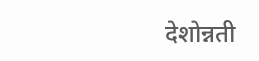देशोन्नती